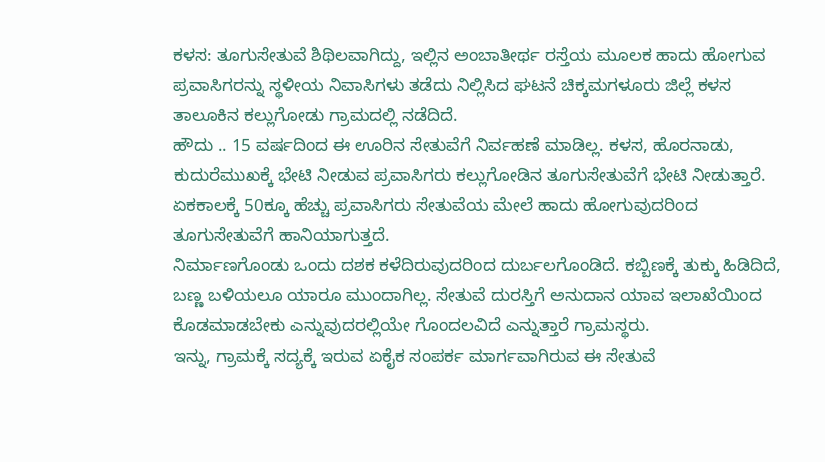ಕಳಸ: ತೂಗುಸೇತುವೆ ಶಿಥಿಲವಾಗಿದ್ದು, ಇಲ್ಲಿನ ಅಂಬಾತೀರ್ಥ ರಸ್ತೆಯ ಮೂಲಕ ಹಾದು ಹೋಗುವ ಪ್ರವಾಸಿಗರನ್ನು ಸ್ಥಳೀಯ ನಿವಾಸಿಗಳು ತಡೆದು ನಿಲ್ಲಿಸಿದ ಘಟನೆ ಚಿಕ್ಕಮಗಳೂರು ಜಿಲ್ಲೆ ಕಳಸ ತಾಲೂಕಿನ ಕಲ್ಲುಗೋಡು ಗ್ರಾಮದಲ್ಲಿ ನಡೆದಿದೆ.
ಹೌದು .. 15 ವರ್ಷದಿಂದ ಈ ಊರಿನ ಸೇತುವೆಗೆ ನಿರ್ವಹಣೆ ಮಾಡಿಲ್ಲ. ಕಳಸ, ಹೊರನಾಡು, ಕುದುರೆಮುಖಕ್ಕೆ ಭೇಟಿ ನೀಡುವ ಪ್ರವಾಸಿಗರು ಕಲ್ಲುಗೋಡಿನ ತೂಗುಸೇತುವೆಗೆ ಭೇಟಿ ನೀಡುತ್ತಾರೆ. ಏಕಕಾಲಕ್ಕೆ 50ಕ್ಕೂ ಹೆಚ್ಚು ಪ್ರವಾಸಿಗರು ಸೇತುವೆಯ ಮೇಲೆ ಹಾದು ಹೋಗುವುದರಿಂದ ತೂಗುಸೇತುವೆಗೆ ಹಾನಿಯಾಗುತ್ತದೆ.
ನಿರ್ಮಾಣಗೊಂಡು ಒಂದು ದಶಕ ಕಳೆದಿರುವುದರಿಂದ ದುರ್ಬಲಗೊಂಡಿದೆ. ಕಬ್ಬಿಣಕ್ಕೆ ತುಕ್ಕು ಹಿಡಿದಿದೆ, ಬಣ್ಣ ಬಳಿಯಲೂ ಯಾರೂ ಮುಂದಾಗಿಲ್ಲ. ಸೇತುವೆ ದುರಸ್ತಿಗೆ ಅನುದಾನ ಯಾವ ಇಲಾಖೆಯಿಂದ ಕೊಡಮಾಡಬೇಕು ಎನ್ನುವುದರಲ್ಲಿಯೇ ಗೊಂದಲವಿದೆ ಎನ್ನುತ್ತಾರೆ ಗ್ರಾಮಸ್ಥರು.
ಇನ್ನು, ಗ್ರಾಮಕ್ಕೆ ಸದ್ಯಕ್ಕೆ ಇರುವ ಏಕೈಕ ಸಂಪರ್ಕ ಮಾರ್ಗವಾಗಿರುವ ಈ ಸೇತುವೆ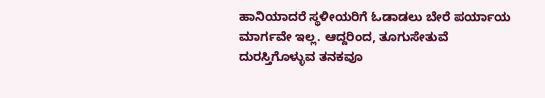ಹಾನಿಯಾದರೆ ಸ್ಥಳೀಯರಿಗೆ ಓಡಾಡಲು ಬೇರೆ ಪರ್ಯಾಯ ಮಾರ್ಗವೇ ಇಲ್ಲ. ಆದ್ದರಿಂದ, ತೂಗುಸೇತುವೆ ದುರಸ್ತಿಗೊಳ್ಳುವ ತನಕವೂ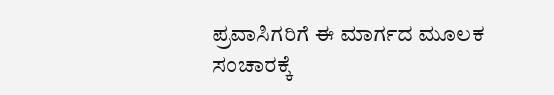ಪ್ರವಾಸಿಗರಿಗೆ ಈ ಮಾರ್ಗದ ಮೂಲಕ ಸಂಚಾರಕ್ಕೆ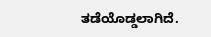ತಡೆಯೊಡ್ಡಲಾಗಿದೆ.